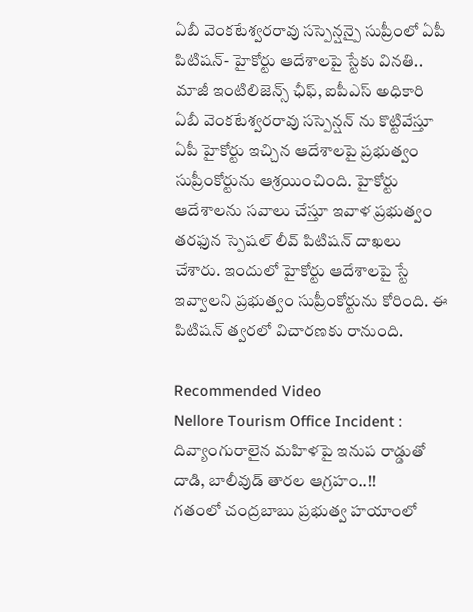ఏబీ వెంకటేశ్వరరావు సస్పెన్షన్పై సుప్రీంలో ఏపీ పిటిషన్- హైకోర్టు ఆదేశాలపై స్టేకు వినతి..
మాజీ ఇంటిలిజెన్స్ ఛీఫ్, ఐపీఎస్ అధికారి ఏబీ వెంకటేశ్వరరావు సస్పెన్షన్ ను కొట్టివేస్తూ ఏపీ హైకోర్టు ఇచ్చిన ఆదేశాలపై ప్రభుత్వం సుప్రీంకోర్టును ఆశ్రయించింది. హైకోర్టు ఆదేశాలను సవాలు చేస్తూ ఇవాళ ప్రభుత్వం తరఫున స్పెషల్ లీవ్ పిటిషన్ దాఖలు చేశారు. ఇందులో హైకోర్టు ఆదేశాలపై స్టే ఇవ్వాలని ప్రభుత్వం సుప్రీంకోర్టును కోరింది. ఈ పిటిషన్ త్వరలో విచారణకు రానుంది.

Recommended Video
Nellore Tourism Office Incident : దివ్యాంగురాలైన మహిళపై ఇనుప రాడ్డుతో దాడి, బాలీవుడ్ తారల ఆగ్రహం..!!
గతంలో చంద్రబాబు ప్రభుత్వ హయాంలో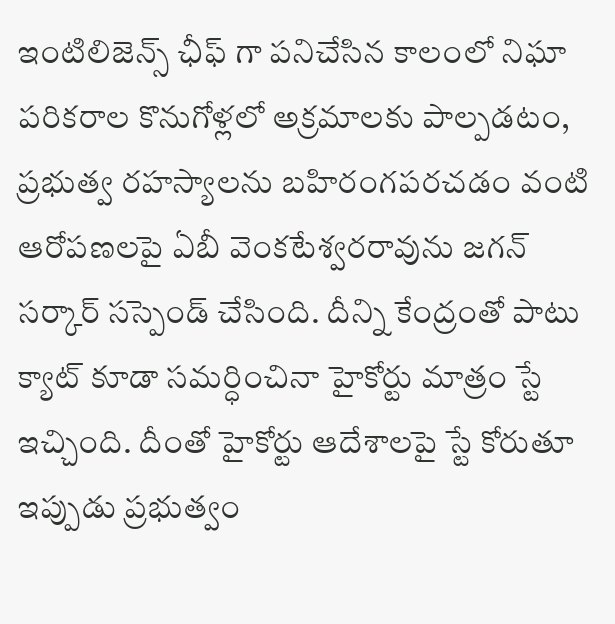ఇంటిలిజెన్స్ ఛీఫ్ గా పనిచేసిన కాలంలో నిఘా పరికరాల కొనుగోళ్లలో అక్రమాలకు పాల్పడటం, ప్రభుత్వ రహస్యాలను బహిరంగపరచడం వంటి ఆరోపణలపై ఏబీ వెంకటేశ్వరరావును జగన్ సర్కార్ సస్పెండ్ చేసింది. దీన్ని కేంద్రంతో పాటు క్యాట్ కూడా సమర్ధించినా హైకోర్టు మాత్రం స్టే ఇచ్చింది. దీంతో హైకోర్టు ఆదేశాలపై స్టే కోరుతూ ఇప్పుడు ప్రభుత్వం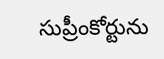సుప్రీంకోర్టును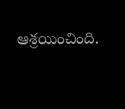ఆశ్రయించింది.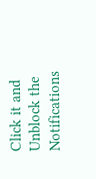Click it and Unblock the Notifications